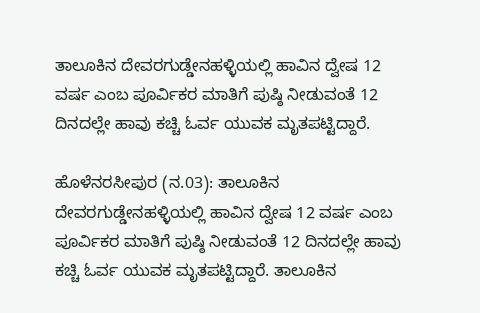ತಾಲೂಕಿನ ದೇವರಗುಡ್ಡೇನಹಳ್ಳಿಯಲ್ಲಿ ಹಾವಿನ ದ್ವೇಷ 12 ವರ್ಷ ಎಂಬ ಪೂರ್ವಿಕರ ಮಾತಿಗೆ ಪುಷ್ಠಿ ನೀಡುವಂತೆ 12 ದಿನದಲ್ಲೇ ಹಾವು ಕಚ್ಚಿ ಓರ್ವ ಯುವಕ ಮೃತಪಟ್ಟಿದ್ದಾರೆ.

ಹೊಳೆನರಸೀಪುರ (ನ.03): ತಾಲೂಕಿನ ದೇವರಗುಡ್ಡೇನಹಳ್ಳಿಯಲ್ಲಿ ಹಾವಿನ ದ್ವೇಷ 12 ವರ್ಷ ಎಂಬ ಪೂರ್ವಿಕರ ಮಾತಿಗೆ ಪುಷ್ಠಿ ನೀಡುವಂತೆ 12 ದಿನದಲ್ಲೇ ಹಾವು ಕಚ್ಚಿ ಓರ್ವ ಯುವಕ ಮೃತಪಟ್ಟಿದ್ದಾರೆ. ತಾಲೂಕಿನ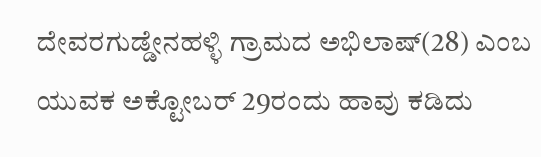ದೇವರಗುಡ್ಡೇನಹಳ್ಳಿ ಗ್ರಾಮದ ಅಭಿಲಾಷ್(28) ಎಂಬ ಯುವಕ ಅಕ್ಟೋಬರ್ 29ರಂದು ಹಾವು ಕಡಿದು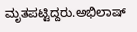ಮೃತಪಟ್ಟಿದ್ದರು.ಅಭಿಲಾಷ್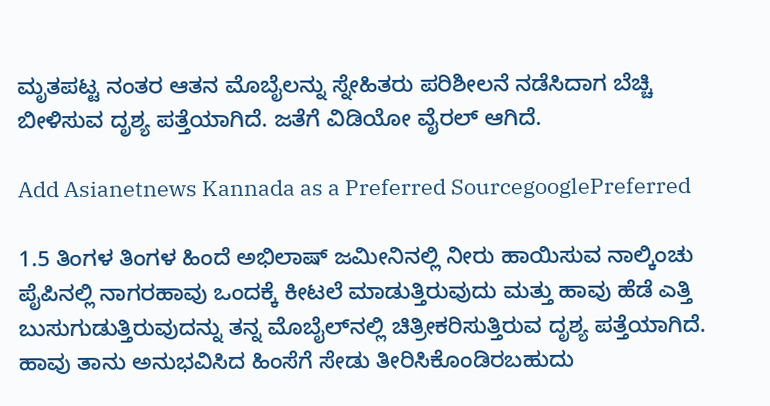ಮೃತಪಟ್ಟ ನಂತರ ಆತನ ಮೊಬೈಲನ್ನು ಸ್ನೇಹಿತರು ಪರಿಶೀಲನೆ ನಡೆಸಿದಾಗ ಬೆಚ್ಚಿ ಬೀಳಿಸುವ ದೃಶ್ಯ ಪತ್ತೆಯಾಗಿದೆ. ಜತೆಗೆ ವಿಡಿಯೋ ವೈರಲ್ ಆಗಿದೆ.

Add Asianetnews Kannada as a Preferred SourcegooglePreferred

1.5 ತಿಂಗಳ ತಿಂಗಳ ಹಿಂದೆ ಅಭಿಲಾಷ್ ಜಮೀನಿನಲ್ಲಿ ನೀರು ಹಾಯಿಸುವ ನಾಲ್ಕಿಂಚು ಪೈಪಿನಲ್ಲಿ ನಾಗರಹಾವು ಒಂದಕ್ಕೆ ಕೀಟಲೆ ಮಾಡುತ್ತಿರುವುದು ಮತ್ತು ಹಾವು ಹೆಡೆ ಎತ್ತಿ ಬುಸುಗುಡುತ್ತಿರುವುದನ್ನು ತನ್ನ ಮೊಬೈಲ್‌ನಲ್ಲಿ ಚಿತ್ರೀಕರಿಸುತ್ತಿರುವ ದೃಶ್ಯ ಪತ್ತೆಯಾಗಿದೆ. ಹಾವು ತಾನು ಅನುಭವಿಸಿದ ಹಿಂಸೆಗೆ ಸೇಡು ತೀರಿಸಿಕೊಂಡಿರಬಹುದು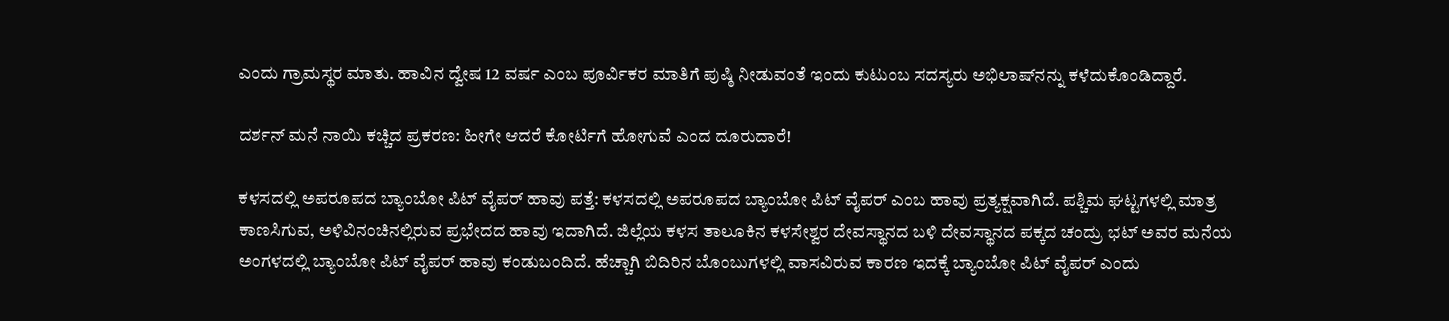ಎಂದು ಗ್ರಾಮಸ್ಥರ ಮಾತು. ಹಾವಿನ ದ್ವೇಷ 12 ವರ್ಷ ಎಂಬ ಪೂರ್ವಿಕರ ಮಾತಿಗೆ ಪುಷ್ಠಿ ನೀಡುವಂತೆ ಇಂದು ಕುಟುಂಬ ಸದಸ್ಯರು ಅಭಿಲಾಷ್‌ನನ್ನು ಕಳೆದುಕೊಂಡಿದ್ದಾರೆ.

ದರ್ಶನ್‌ ಮನೆ ನಾಯಿ ಕಚ್ಚಿದ ಪ್ರಕರಣ: ಹೀಗೇ ಆದರೆ ಕೋರ್ಟಿಗೆ ಹೋಗುವೆ ಎಂದ ದೂರುದಾರೆ!

ಕಳಸದಲ್ಲಿ ಅಪರೂಪದ ಬ್ಯಾಂಬೋ ಪಿಟ್ ವೈಪರ್ ಹಾವು ಪತ್ತೆ: ಕಳಸದಲ್ಲಿ ಅಪರೂಪದ ಬ್ಯಾಂಬೋ ಪಿಟ್ ವೈಪರ್ ಎಂಬ ಹಾವು ಪ್ರತ್ಯಕ್ಷವಾಗಿದೆ. ಪಶ್ಚಿಮ ಘಟ್ಟಗಳಲ್ಲಿ ಮಾತ್ರ ಕಾಣಸಿಗುವ, ಅಳಿವಿನಂಚಿನಲ್ಲಿರುವ ಪ್ರಭೇದದ ಹಾವು ಇದಾಗಿದೆ. ಜಿಲ್ಲೆಯ ಕಳಸ ತಾಲೂಕಿನ ಕಳಸೇಶ್ವರ ದೇವಸ್ಥಾನದ ಬಳಿ ದೇವಸ್ಥಾನದ ಪಕ್ಕದ ಚಂದ್ರು ಭಟ್ ಅವರ ಮನೆಯ ಅಂಗಳದಲ್ಲಿ ಬ್ಯಾಂಬೋ ಪಿಟ್ ವೈಪರ್ ಹಾವು ಕಂಡುಬಂದಿದೆ. ಹೆಚ್ಚಾಗಿ ಬಿದಿರಿನ ಬೊಂಬುಗಳಲ್ಲಿ ವಾಸವಿರುವ ಕಾರಣ ಇದಕ್ಕೆ ಬ್ಯಾಂಬೋ ಪಿಟ್ ವೈಪರ್ ಎಂದು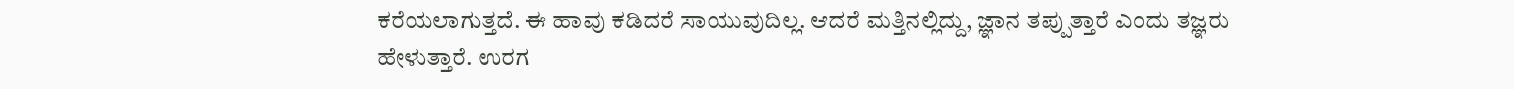ಕರೆಯಲಾಗುತ್ತದೆ. ಈ ಹಾವು ಕಡಿದರೆ ಸಾಯುವುದಿಲ್ಲ. ಆದರೆ ಮತ್ತಿನಲ್ಲಿದ್ದು, ಜ್ಞಾನ ತಪ್ಪುತ್ತಾರೆ ಎಂದು ತಜ್ಞರು ಹೇಳುತ್ತಾರೆ. ಉರಗ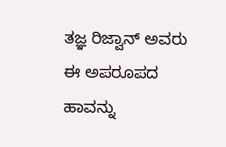ತಜ್ಞ ರಿಜ್ವಾನ್ ಅವರು ಈ ಅಪರೂಪದ ಹಾವನ್ನು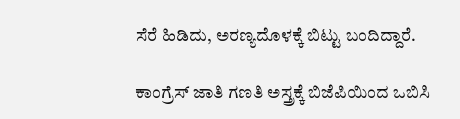ಸೆರೆ ಹಿಡಿದು, ಅರಣ್ಯದೊಳಕ್ಕೆ ಬಿಟ್ಟು ಬಂದಿದ್ದಾರೆ.

ಕಾಂಗ್ರೆಸ್ ಜಾತಿ ಗಣತಿ ಅಸ್ತ್ರಕ್ಕೆ ಬಿಜೆಪಿಯಿಂದ ಒಬಿಸಿ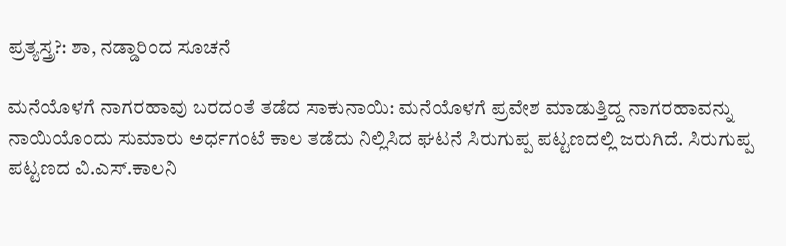ಪ್ರತ್ಯಸ್ತ್ರ?: ಶಾ, ನಡ್ಡಾರಿಂದ ಸೂಚನೆ

ಮನೆಯೊಳಗೆ ನಾಗರಹಾವು ಬರದಂತೆ ತಡೆದ ಸಾಕುನಾಯಿ: ಮನೆಯೊಳಗೆ ಪ್ರವೇಶ ಮಾಡುತ್ತಿದ್ದ ನಾಗರಹಾವನ್ನು ನಾಯಿಯೊಂದು ಸುಮಾರು ಅರ್ಧಗಂಟೆ ಕಾಲ ತಡೆದು ನಿಲ್ಲಿಸಿದ ಘಟನೆ ಸಿರುಗುಪ್ಪ ಪಟ್ಟಣದಲ್ಲಿ ಜರುಗಿದೆ. ಸಿರುಗುಪ್ಪ ಪಟ್ಟಣದ ವಿ.ಎಸ್.ಕಾಲನಿ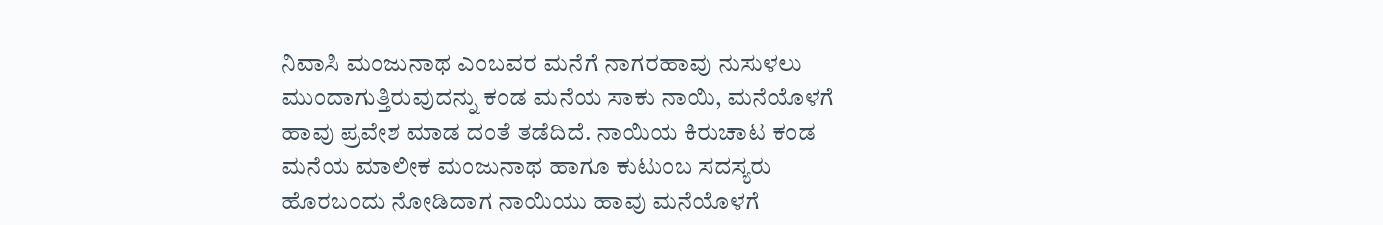ನಿವಾಸಿ ಮಂಜುನಾಥ ಎಂಬವರ ಮನೆಗೆ ನಾಗರಹಾವು ನುಸುಳಲು ಮುಂದಾಗುತ್ತಿರುವುದನ್ನು ಕಂಡ ಮನೆಯ ಸಾಕು ನಾಯಿ, ಮನೆಯೊಳಗೆ ಹಾವು ಪ್ರವೇಶ ಮಾಡ ದಂತೆ ತಡೆದಿದೆ. ನಾಯಿಯ ಕಿರುಚಾಟ ಕಂಡ ಮನೆಯ ಮಾಲೀಕ ಮಂಜುನಾಥ ಹಾಗೂ ಕುಟುಂಬ ಸದಸ್ಯರು ಹೊರಬಂದು ನೋಡಿದಾಗ ನಾಯಿಯು ಹಾವು ಮನೆಯೊಳಗೆ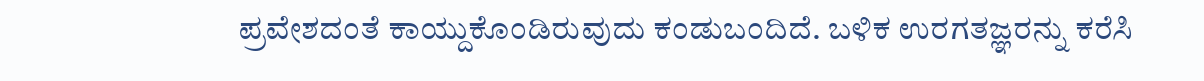ಪ್ರವೇಶದಂತೆ ಕಾಯ್ದುಕೊಂಡಿರುವುದು ಕಂಡುಬಂದಿದೆ. ಬಳಿಕ ಉರಗತಜ್ಞರನ್ನು ಕರೆಸಿ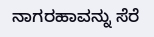ನಾಗರಹಾವನ್ನು ಸೆರೆ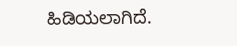ಹಿಡಿಯಲಾಗಿದೆ.